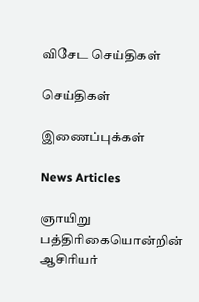விசேட செய்திகள்

செய்திகள்

இணைப்புக்கள்

News Articles

ஞாயிறு பத்திரிகையொன்றின் ஆசிரியர்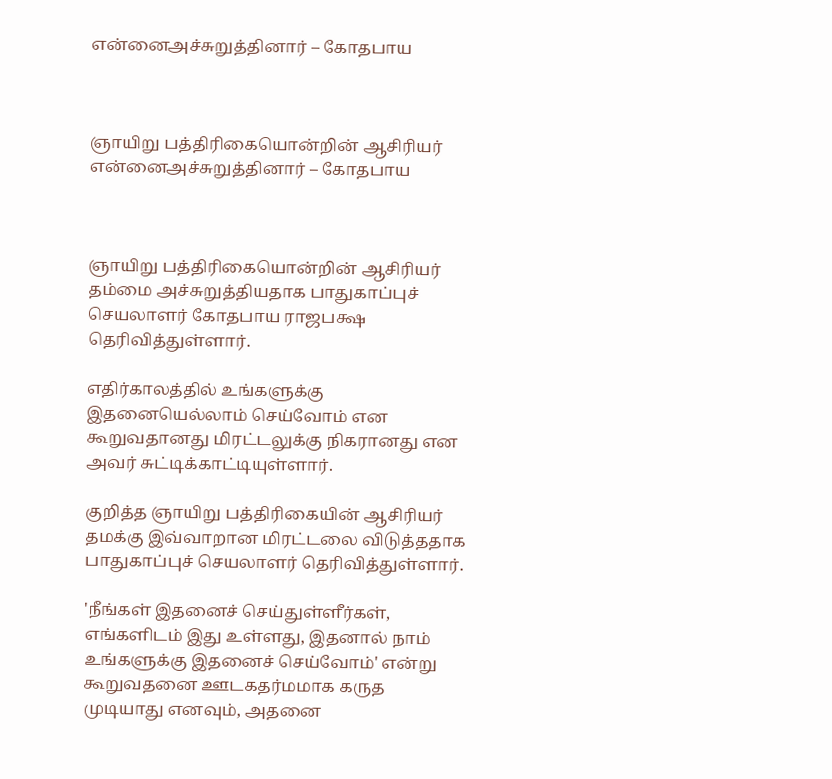என்னைஅச்சுறுத்தினார் – கோதபாய



ஞாயிறு பத்திரிகையொன்றின் ஆசிரியர் என்னைஅச்சுறுத்தினார் – கோதபாய



ஞாயிறு பத்திரிகையொன்றின் ஆசிரியர் தம்மை அச்சுறுத்தியதாக பாதுகாப்புச் செயலாளர் கோதபாய ராஜபக்ஷ தெரிவித்துள்ளார்.

எதிர்காலத்தில் உங்களுக்கு இதனையெல்லாம் செய்வோம் என கூறுவதானது மிரட்டலுக்கு நிகரானது என அவர் சுட்டிக்காட்டியுள்ளார்.

குறித்த ஞாயிறு பத்திரிகையின் ஆசிரியர் தமக்கு இவ்வாறான மிரட்டலை விடுத்ததாக பாதுகாப்புச் செயலாளர் தெரிவித்துள்ளார்.

'நீங்கள் இதனைச் செய்துள்ளீர்கள், எங்களிடம் இது உள்ளது, இதனால் நாம் உங்களுக்கு இதனைச் செய்வோம்' என்று கூறுவதனை ஊடகதர்மமாக கருத முடியாது எனவும், அதனை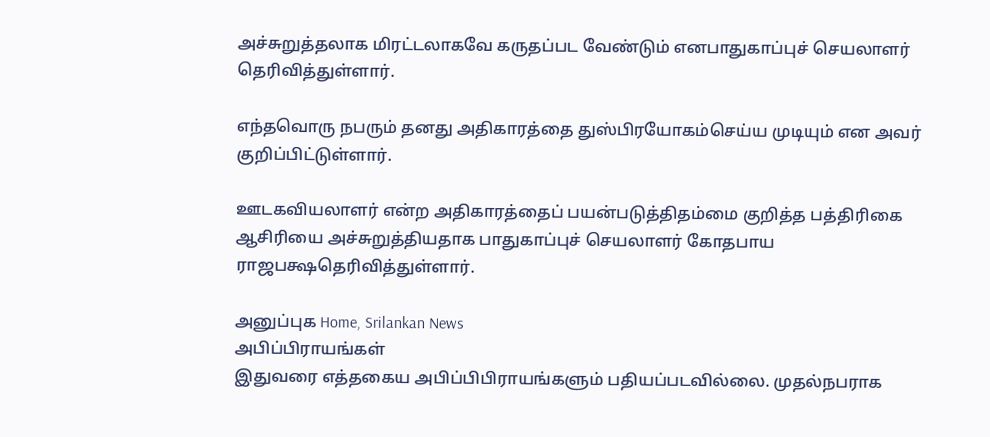அச்சுறுத்தலாக மிரட்டலாகவே கருதப்பட வேண்டும் எனபாதுகாப்புச் செயலாளர் தெரிவித்துள்ளார்.

எந்தவொரு நபரும் தனது அதிகாரத்தை துஸ்பிரயோகம்செய்ய முடியும் என அவர் குறிப்பிட்டுள்ளார்.

ஊடகவியலாளர் என்ற அதிகாரத்தைப் பயன்படுத்திதம்மை குறித்த பத்திரிகை ஆசிரியை அச்சுறுத்தியதாக பாதுகாப்புச் செயலாளர் கோதபாய ராஜபக்ஷதெரிவித்துள்ளார்.

அனுப்புக Home, Srilankan News
அபிப்பிராயங்கள்
இதுவரை எத்தகைய அபிப்பிபிராயங்களும் பதியப்படவில்லை. முதல்நபராக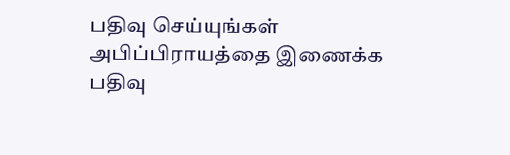பதிவு செய்யுங்கள்
அபிப்பிராயத்தை இணைக்க
பதிவு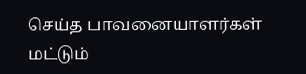செய்த பாவனையாளர்கள் மட்டும்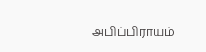அபிப்பிராயம்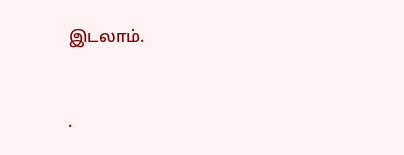இடலாம்.


.